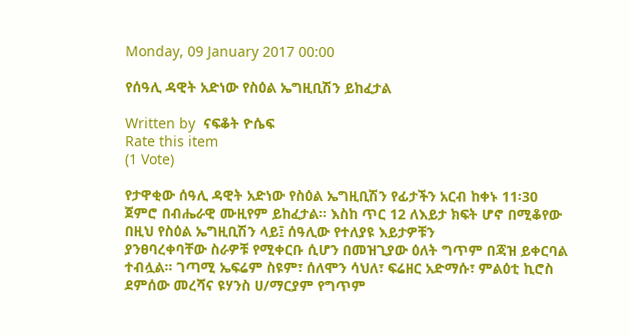Monday, 09 January 2017 00:00

የሰዓሊ ዳዊት አድነው የስዕል ኤግዚቢሽን ይከፈታል

Written by  ናፍቆት ዮሴፍ
Rate this item
(1 Vote)

የታዋቂው ሰዓሊ ዳዊት አድነው የስዕል ኤግዚቢሽን የፊታችን አርብ ከቀኑ 11፡30 ጀምሮ በብሔራዊ ሙዚየም ይከፈታል፡፡ እስከ ጥር 12 ለእይታ ክፍት ሆኖ በሚቆየው በዚህ የስዕል ኤግዚቢሽን ላይ፤ ሰዓሊው የተለያዩ እይታዎቹን
ያንፀባረቀባቸው ስራዎቹ የሚቀርቡ ሲሆን በመዝጊያው ዕለት ግጥም በጃዝ ይቀርባል ተብሏል። ገጣሚ ኤፍሬም ስዩም፣ ሰለሞን ሳህለ፣ ፍሬዘር አድማሱ፣ ምልዕቲ ኪሮስ ደምሰው መረሻና ዩሃንስ ሀ/ማርያም የግጥም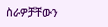ስራዎቻቸውን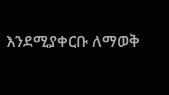እንደሚያቀርቡ ለማወቅ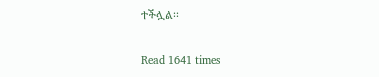ተችሏል፡፡

Read 1641 times